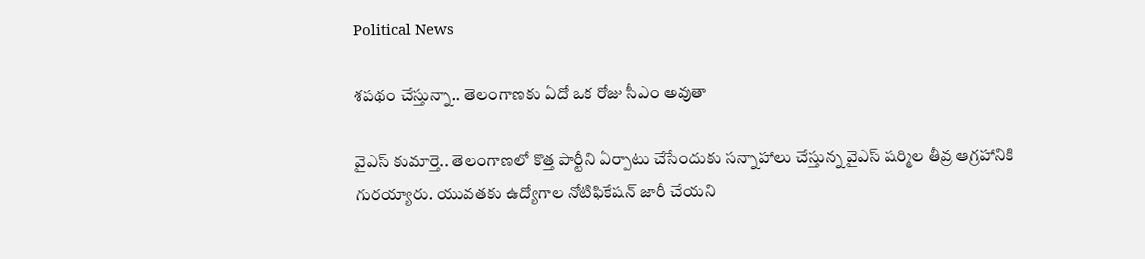Political News

శపథం చేస్తున్నా.. తెలంగాణకు ఏదో ఒక రోజు సీఎం అవుతా

వైఎస్ కుమార్తె.. తెలంగాణలో కొత్త పార్టీని ఏర్పాటు చేసేందుకు సన్నాహాలు చేస్తున్న వైఎస్ షర్మిల తీవ్ర ఆగ్రహానికి గురయ్యారు. యువతకు ఉద్యోగాల నోటిఫికేషన్ జారీ చేయని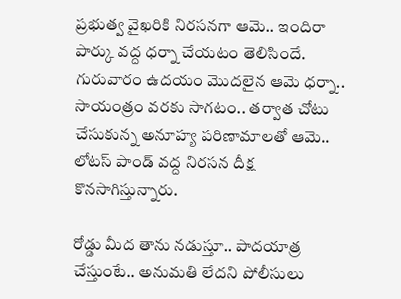ప్రభుత్వ వైఖరికి నిరసనగా ఆమె.. ఇందిరా పార్కు వద్ద ధర్నా చేయటం తెలిసిందే. గురువారం ఉదయం మొదలైన ఆమె ధర్నా.. సాయంత్రం వరకు సాగటం.. తర్వాత చోటు చేసుకున్న అనూహ్య పరిణామాలతో ఆమె.. లోటస్ పాండ్ వద్ద నిరసన దీక్ష కొనసాగిస్తున్నారు.

రోడ్డు మీద తాను నడుస్తూ.. పాదయాత్ర చేస్తుంటే.. అనుమతి లేదని పోలీసులు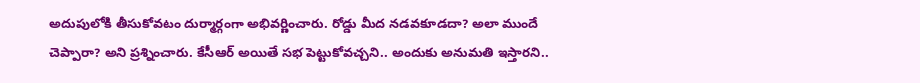అదుపులోకి తీసుకోవటం దుర్మార్గంగా అభివర్ణించారు. రోడ్డు మీద నడవకూడదా? అలా ముందే చెప్పారా? అని ప్రశ్నించారు. కేసీఆర్ అయితే సభ పెట్టుకోవచ్చని.. అందుకు అనుమతి ఇస్తారని..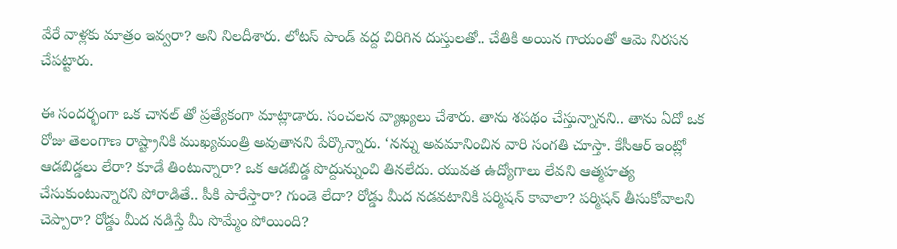వేరే వాళ్లకు మాత్రం ఇవ్వరా? అని నిలదీశారు. లోటస్ పాండ్ వద్ద చిరిగిన దుస్తులతో.. చేతికి అయిన గాయంతో ఆమె నిరసన చేపట్టారు.

ఈ సందర్భంగా ఒక చానల్ తో ప్రత్యేకంగా మాట్లాడారు. సంచలన వ్యాఖ్యలు చేశారు. తాను శపథం చేస్తున్నానని.. తాను ఏదో ఒక రోజు తెలంగాణ రాష్ట్రానికి ముఖ్యమంత్రి అవుతానని పేర్కొన్నారు. ‘నన్ను అవమానించిన వారి సంగతి చూస్తా. కేసీఆర్ ఇంట్లో ఆడబిడ్డలు లేరా? కూడే తింటున్నారా? ఒక ఆడబిడ్డ పొద్దున్నుంచి తినలేదు. యువత ఉద్యోగాలు లేవని ఆత్మహత్య చేసుకుంటున్నారని పోరాడితే.. పీకి పారేస్తారా? గుండె లేదా? రోడ్డు మీద నడవటానికి పర్మిషన్ కావాలా? పర్మిషన్ తీసుకోవాలని చెప్పారా? రోడ్డు మీద నడిస్తే మీ సొమ్మేం పోయింది?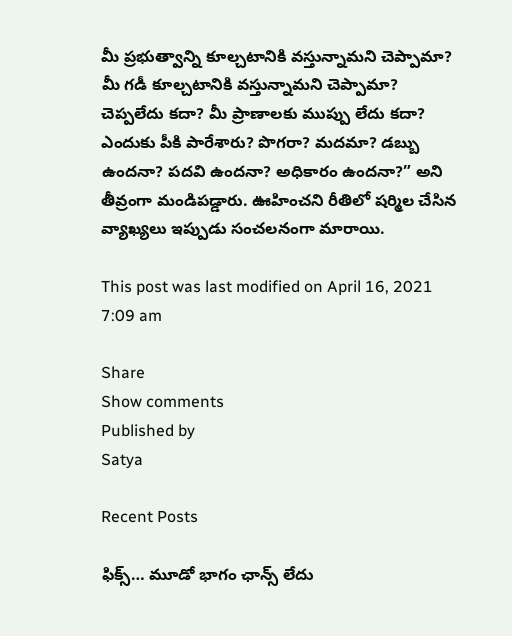మీ ప్రభుత్వాన్ని కూల్చటానికి వస్తున్నామని చెప్పామా? మీ గడీ కూల్చటానికి వస్తున్నామని చెప్పామా? చెప్పలేదు కదా? మీ ప్రాణాలకు ముప్పు లేదు కదా? ఎందుకు పీకి పారేశారు? పొగరా? మదమా? డబ్బు ఉందనా? పదవి ఉందనా? అధికారం ఉందనా?” అని తీవ్రంగా మండిపడ్డారు. ఊహించని రీతిలో షర్మిల చేసిన వ్యాఖ్యలు ఇప్పుడు సంచలనంగా మారాయి.

This post was last modified on April 16, 2021 7:09 am

Share
Show comments
Published by
Satya

Recent Posts

ఫిక్స్… మూడో భాగం ఛాన్స్ లేదు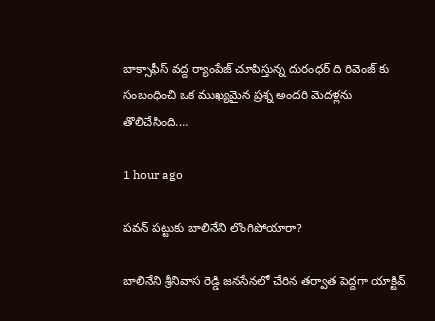బాక్సాఫీస్ వద్ద ర్యాంపేజ్ చూపిస్తున్న దురంధర్ ది రివెంజ్ కు సంబంధించి ఒక ముఖ్యమైన ప్రశ్న అందరి మెదళ్లను తొలిచేసింది.…

1 hour ago

పవన్ పట్టుకు బాలినేని లొంగిపోయారా?

బాలినేని శ్రీనివాస రెడ్డి జనసేనలో చేరిన తర్వాత పెద్దగా యాక్టివ్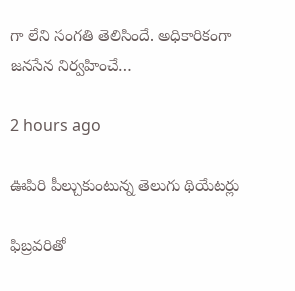గా లేని సంగతి తెలిసిందే. అధికారికంగా జనసేన నిర్వహించే…

2 hours ago

ఊపిరి పీల్చుకుంటున్న తెలుగు థియేటర్లు

ఫిబ్రవరితో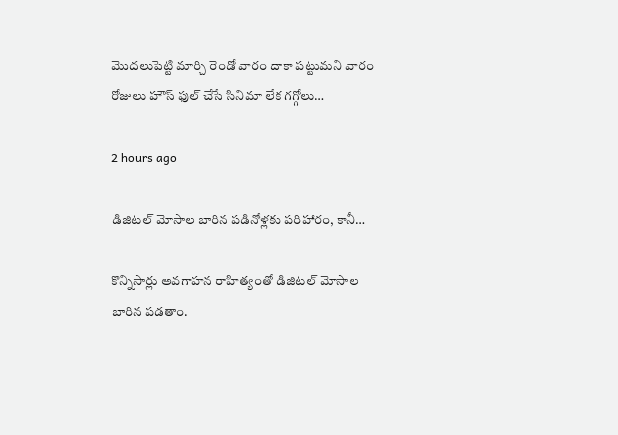మొదలుపెట్టి మార్చి రెండో వారం దాకా పట్టుమని వారం రోజులు హౌస్ ఫుల్ చేసే సినిమా లేక గగ్గోలు…

2 hours ago

డిజిటల్ మోసాల బారిన పడినోళ్లకు పరిహారం, కానీ…

కొన్నిసార్లు అవగాహన రాహిత్యంతో డిజిటల్ మోసాల బారిన పడతాం.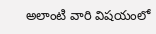అలాంటి వారి విషయంలో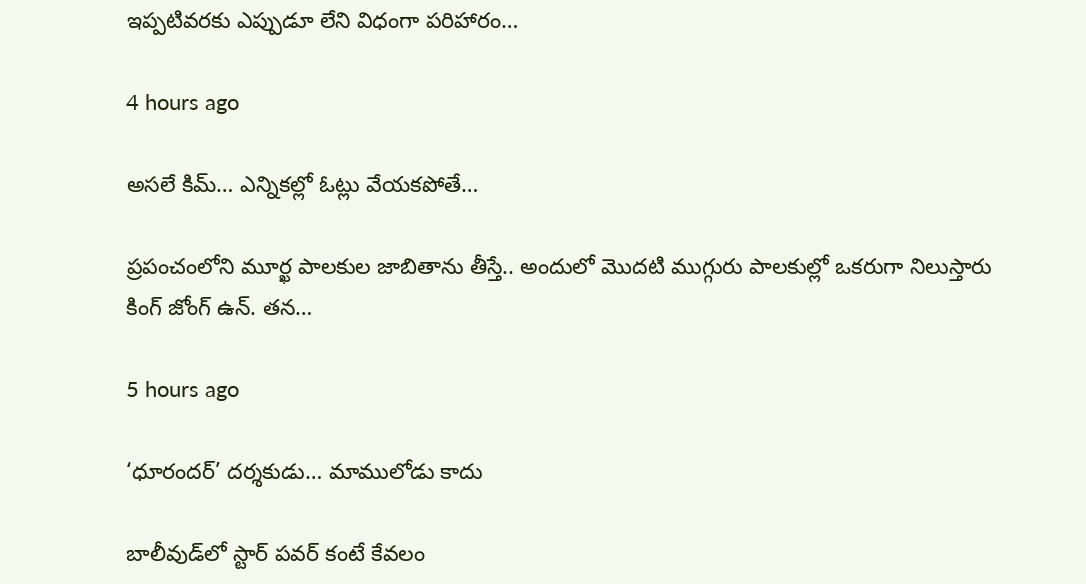ఇప్పటివరకు ఎప్పుడూ లేని విధంగా పరిహారం…

4 hours ago

అసలే కిమ్… ఎన్నికల్లో ఓట్లు వేయకపోతే…

ప్రపంచంలోని మూర్ఖ పాలకుల జాబితాను తీస్తే.. అందులో మొదటి ముగ్గురు పాలకుల్లో ఒకరుగా నిలుస్తారు కింగ్ జోంగ్ ఉన్. తన…

5 hours ago

‘ధూరందర్’ దర్శకుడు… మాములోడు కాదు

బాలీవుడ్‌లో స్టార్ పవర్ కంటే కేవలం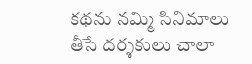కథను నమ్మి సినిమాలు తీసే దర్శకులు చాలా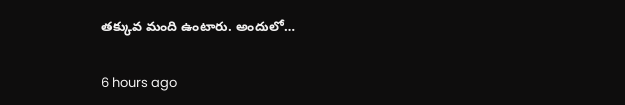తక్కువ మంది ఉంటారు. అందులో…

6 hours ago